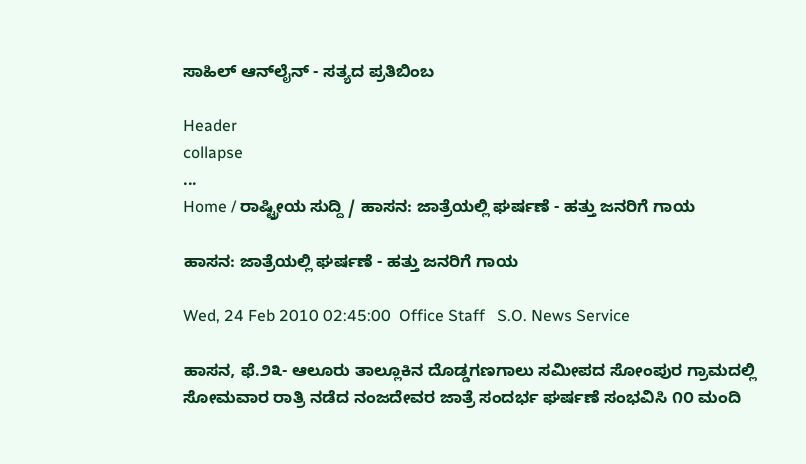ಸಾಹಿಲ್ ಆನ್‌ಲೈನ್ - ಸತ್ಯದ ಪ್ರತಿಬಿಂಬ

Header
collapse
...
Home / ರಾಷ್ಟ್ರೀಯ ಸುದ್ದಿ / ಹಾಸನ: ಜಾತ್ರೆಯಲ್ಲಿ ಘರ್ಷಣೆ - ಹತ್ತು ಜನರಿಗೆ ಗಾಯ

ಹಾಸನ: ಜಾತ್ರೆಯಲ್ಲಿ ಘರ್ಷಣೆ - ಹತ್ತು ಜನರಿಗೆ ಗಾಯ

Wed, 24 Feb 2010 02:45:00  Office Staff   S.O. News Service

ಹಾಸನ, ಫೆ.೨೩- ಆಲೂರು ತಾಲ್ಲೂಕಿನ ದೊಡ್ಡಗಣಗಾಲು ಸಮೀಪದ ಸೋಂಪುರ ಗ್ರಾಮದಲ್ಲಿ ಸೋಮವಾರ ರಾತ್ರಿ ನಡೆದ ನಂಜದೇವರ ಜಾತ್ರೆ ಸಂದರ್ಭ ಘರ್ಷಣೆ ಸಂಭವಿಸಿ ೧೦ ಮಂದಿ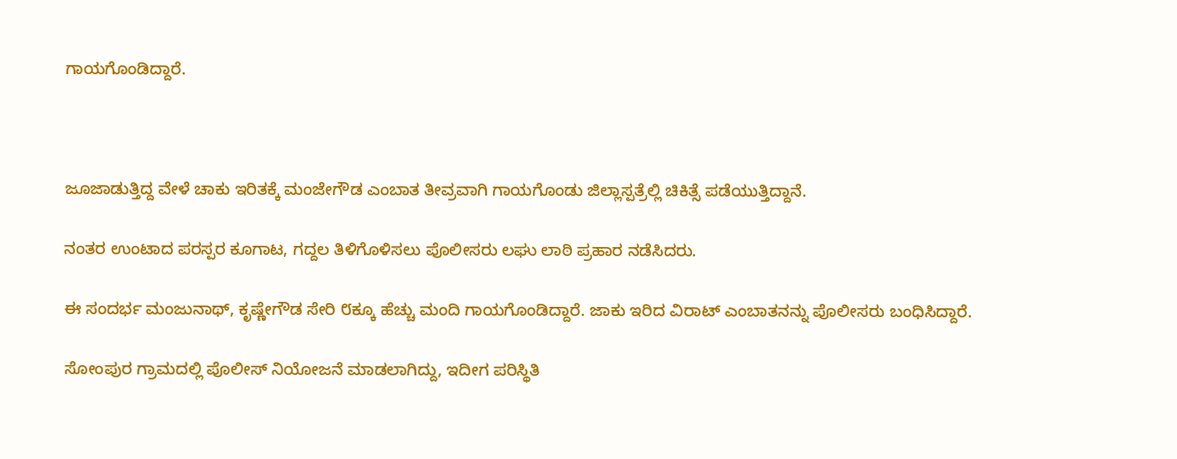ಗಾಯಗೊಂಡಿದ್ದಾರೆ.



ಜೂಜಾಡುತ್ತಿದ್ದ ವೇಳೆ ಚಾಕು ಇರಿತಕ್ಕೆ ಮಂಜೇಗೌಡ ಎಂಬಾತ ತೀವ್ರವಾಗಿ ಗಾಯಗೊಂಡು ಜಿಲ್ಲಾಸ್ಪತ್ರೆಲ್ಲಿ ಚಿಕಿತ್ಸೆ ಪಡೆಯುತ್ತಿದ್ದಾನೆ.

ನಂತರ ಉಂಟಾದ ಪರಸ್ಪರ ಕೂಗಾಟ, ಗದ್ದಲ ತಿಳಿಗೊಳಿಸಲು ಪೊಲೀಸರು ಲಘು ಲಾಠಿ ಪ್ರಹಾರ ನಡೆಸಿದರು.

ಈ ಸಂದರ್ಭ ಮಂಜುನಾಥ್, ಕೃಷ್ಣೇಗೌಡ ಸೇರಿ ೮ಕ್ಕೂ ಹೆಚ್ಚು ಮಂದಿ ಗಾಯಗೊಂಡಿದ್ದಾರೆ. ಜಾಕು ಇರಿದ ವಿರಾಟ್ ಎಂಬಾತನನ್ನು ಪೊಲೀಸರು ಬಂಧಿಸಿದ್ದಾರೆ.

ಸೋಂಪುರ ಗ್ರಾಮದಲ್ಲಿ ಪೊಲೀಸ್ ನಿಯೋಜನೆ ಮಾಡಲಾಗಿದ್ದು, ಇದೀಗ ಪರಿಸ್ಥಿತಿ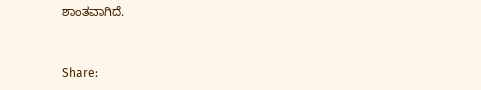ಶಾಂತವಾಗಿದೆ.


Share: